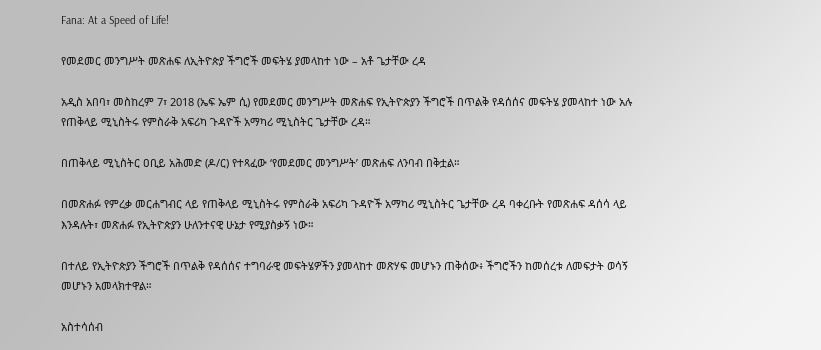Fana: At a Speed of Life!

የመደመር መንግሥት መጽሐፍ ለኢትዮጵያ ችግሮች መፍትሄ ያመላከተ ነው – አቶ ጌታቸው ረዳ

አዲስ አበባ፣ መስከረም 7፣ 2018 (ኤፍ ኤም ሲ) የመደመር መንግሥት መጽሐፍ የኢትዮጵያን ችግሮች በጥልቅ የዳሰሰና መፍትሄ ያመላከተ ነው አሉ የጠቅላይ ሚኒስትሩ የምስራቅ አፍሪካ ጉዳዮች አማካሪ ሚኒስትር ጌታቸው ረዳ።

በጠቅላይ ሚኒስትር ዐቢይ አሕመድ (ዶ/ር) የተጻፈው ‘የመደመር መንግሥት’ መጽሐፍ ለንባብ በቅቷል።

በመጽሐፉ የምረቃ መርሐግብር ላይ የጠቅላይ ሚኒስትሩ የምስራቅ አፍሪካ ጉዳዮች አማካሪ ሚኒስትር ጌታቸው ረዳ ባቀረቡት የመጽሐፍ ዳሰሳ ላይ እንዳሉት፣ መጽሐፉ የኢትዮጵያን ሁለንተናዊ ሁኔታ የሚያስቃኝ ነው።

በተለይ የኢትዮጵያን ችግሮች በጥልቅ የዳሰሰና ተግባራዊ መፍትሄዎችን ያመላከተ መጽሃፍ መሆኑን ጠቅሰው፥ ችግሮችን ከመሰረቱ ለመፍታት ወሳኝ መሆኑን አመላክተዋል።

አስተሳሰብ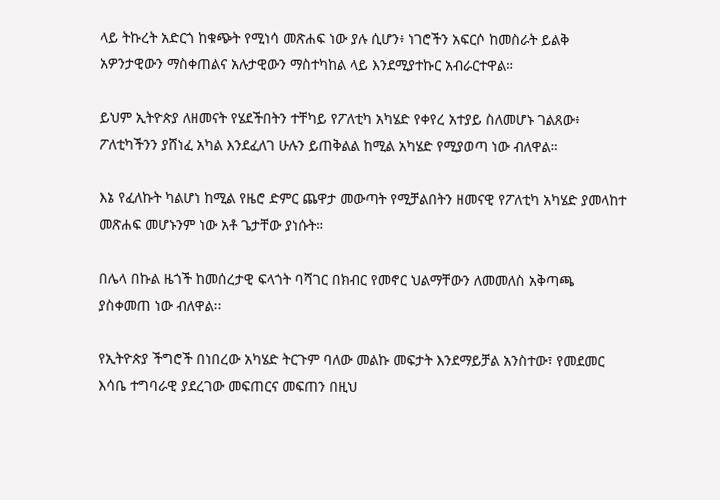ላይ ትኩረት አድርጎ ከቁጭት የሚነሳ መጽሐፍ ነው ያሉ ሲሆን፥ ነገሮችን አፍርሶ ከመስራት ይልቅ አዎንታዊውን ማስቀጠልና አሉታዊውን ማስተካከል ላይ እንደሚያተኩር አብራርተዋል።

ይህም ኢትዮጵያ ለዘመናት የሄደችበትን ተቸካይ የፖለቲካ አካሄድ የቀየረ አተያይ ስለመሆኑ ገልጸው፥ ፖለቲካችንን ያሸነፈ አካል እንደፈለገ ሁሉን ይጠቅልል ከሚል አካሄድ የሚያወጣ ነው ብለዋል።

እኔ የፈለኩት ካልሆነ ከሚል የዜሮ ድምር ጨዋታ መውጣት የሚቻልበትን ዘመናዊ የፖለቲካ አካሄድ ያመላከተ መጽሐፍ መሆኑንም ነው አቶ ጌታቸው ያነሱት።

በሌላ በኩል ዜጎች ከመሰረታዊ ፍላጎት ባሻገር በክብር የመኖር ህልማቸውን ለመመለስ አቅጣጫ ያስቀመጠ ነው ብለዋል፡፡

የኢትዮጵያ ችግሮች በነበረው አካሄድ ትርጉም ባለው መልኩ መፍታት እንደማይቻል አንስተው፣ የመደመር እሳቤ ተግባራዊ ያደረገው መፍጠርና መፍጠን በዚህ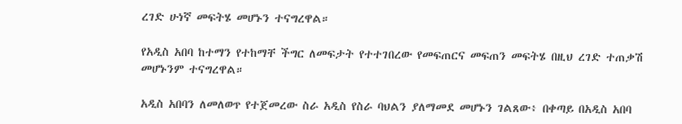ረገድ ሁነኛ መፍትሄ መሆኑን ተናግረዋል።

የአዲስ አበባ ከተማን የተከማቸ ችግር ለመፍታት የተተገበረው የመፍጠርና መፍጠን መፍትሄ በዚህ ረገድ ተጠቃሽ መሆኑንም ተናግረዋል።

አዲስ አበባን ለመለወጥ የተጀመረው ስራ አዲስ የስራ ባህልን ያለማመደ መሆኑን ገልጸው፥ በቀጣይ በአዲስ አበባ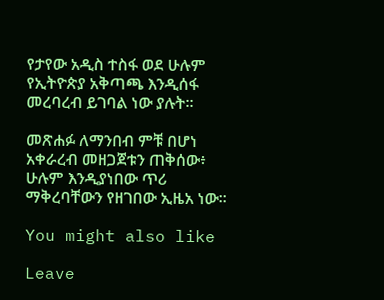የታየው አዲስ ተስፋ ወደ ሁሉም የኢትዮጵያ አቅጣጫ እንዲሰፋ መረባረብ ይገባል ነው ያሉት።

መጽሐፉ ለማንበብ ምቹ በሆነ አቀራረብ መዘጋጀቱን ጠቅሰው፥ ሁሉም እንዲያነበው ጥሪ ማቅረባቸውን የዘገበው ኢዜአ ነው፡፡

You might also like

Leave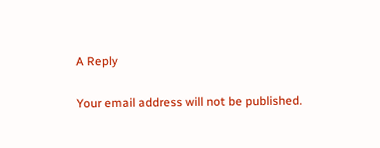A Reply

Your email address will not be published.